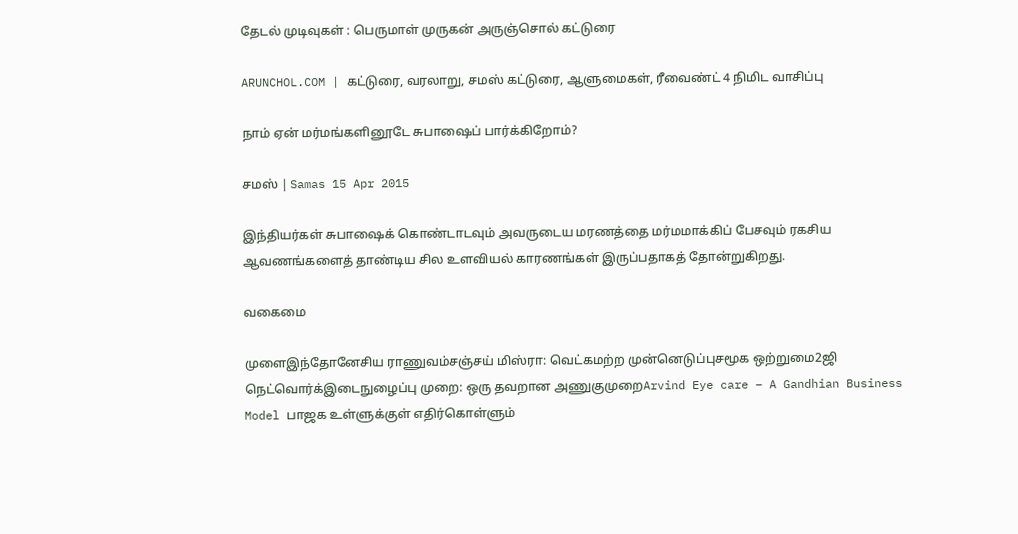தேடல் முடிவுகள் : பெருமாள் முருகன் அருஞ்சொல் கட்டுரை

ARUNCHOL.COM | கட்டுரை, வரலாறு, சமஸ் கட்டுரை, ஆளுமைகள், ரீவைண்ட் 4 நிமிட வாசிப்பு

நாம் ஏன் மர்மங்களினூடே சுபாஷைப் பார்க்கிறோம்?

சமஸ் | Samas 15 Apr 2015

இந்தியர்கள் சுபாஷைக் கொண்டாடவும் அவருடைய மரணத்தை மர்மமாக்கிப் பேசவும் ரகசிய ஆவணங்களைத் தாண்டிய சில உளவியல் காரணங்கள் இருப்பதாகத் தோன்றுகிறது.

வகைமை

முளைஇந்தோனேசிய ராணுவம்சஞ்சய் மிஸ்ரா: வெட்கமற்ற முன்னெடுப்புசமூக ஒற்றுமை2ஜி நெட்வொர்க்இடைநுழைப்பு முறை: ஒரு தவறான அணுகுமுறைArvind Eye care – A Gandhian Business Model பாஜக உள்ளுக்குள் எதிர்கொள்ளும்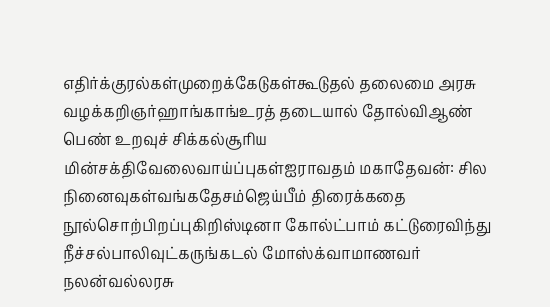எதிர்க்குரல்கள்முறைக்கேடுகள்கூடுதல் தலைமை அரசு வழக்கறிஞர்ஹாங்காங்உரத் தடையால் தோல்விஆண் பெண் உறவுச் சிக்கல்சூரிய மின்சக்திவேலைவாய்ப்புகள்ஐராவதம் மகாதேவன்: சில நினைவுகள்வங்கதேசம்ஜெய்பீம் திரைக்கதை நூல்சொற்பிறப்புகிறிஸ்டினா கோல்ட்பாம் கட்டுரைவிந்து நீச்சல்பாலிவுட்கருங்கடல் மோஸ்க்வாமாணவர் நலன்வல்லரசு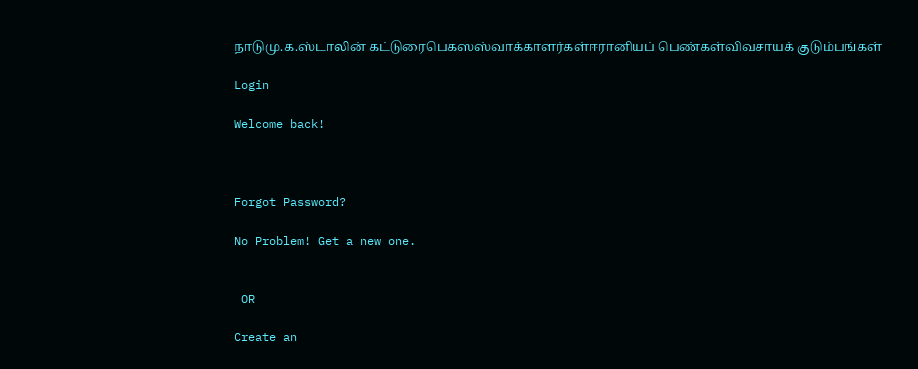நாடுமு.க.ஸ்டாலின் கட்டுரைபெகஸஸ்வாக்காளர்கள்ஈரானியப் பெண்கள்விவசாயக் குடும்பங்கள்

Login

Welcome back!



Forgot Password?

No Problem! Get a new one.


 OR

Create an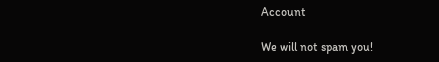Account

We will not spam you!